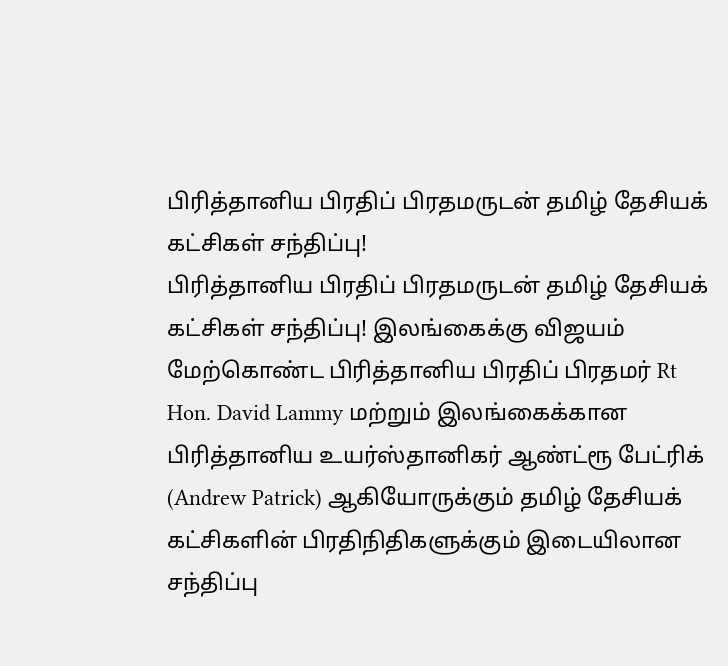பிரித்தானிய பிரதிப் பிரதமருடன் தமிழ் தேசியக் கட்சிகள் சந்திப்பு!
பிரித்தானிய பிரதிப் பிரதமருடன் தமிழ் தேசியக் கட்சிகள் சந்திப்பு! இலங்கைக்கு விஜயம் மேற்கொண்ட பிரித்தானிய பிரதிப் பிரதமர் Rt Hon. David Lammy மற்றும் இலங்கைக்கான பிரித்தானிய உயர்ஸ்தானிகர் ஆண்ட்ரூ பேட்ரிக் (Andrew Patrick) ஆகியோருக்கும் தமிழ் தேசியக் கட்சிகளின் பிரதிநிதிகளுக்கும் இடையிலான சந்திப்பு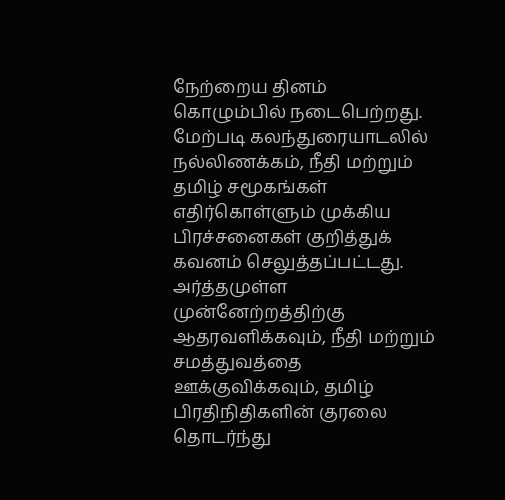நேற்றைய தினம் கொழும்பில் நடைபெற்றது. மேற்படி கலந்துரையாடலில் நல்லிணக்கம், நீதி மற்றும் தமிழ் சமூகங்கள் எதிர்கொள்ளும் முக்கிய பிரச்சனைகள் குறித்துக் கவனம் செலுத்தப்பட்டது. அர்த்தமுள்ள முன்னேற்றத்திற்கு ஆதரவளிக்கவும், நீதி மற்றும் சமத்துவத்தை ஊக்குவிக்கவும், தமிழ் பிரதிநிதிகளின் குரலை தொடர்ந்து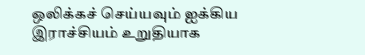ஒலிக்கச் செய்யவும் ஐக்கிய இராச்சியம் உறுதியாக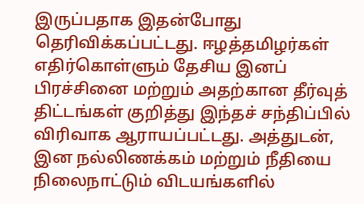இருப்பதாக இதன்போது தெரிவிக்கப்பட்டது. ஈழத்தமிழர்கள் எதிர்கொள்ளும் தேசிய இனப் பிரச்சினை மற்றும் அதற்கான தீர்வுத் திட்டங்கள் குறித்து இந்தச் சந்திப்பில் விரிவாக ஆராயப்பட்டது. அத்துடன், இன நல்லிணக்கம் மற்றும் நீதியை நிலைநாட்டும் விடயங்களில்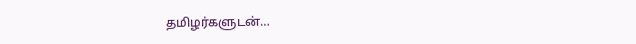தமிழர்களுடன்…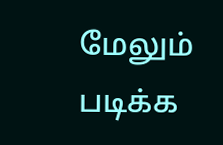மேலும் படிக்க